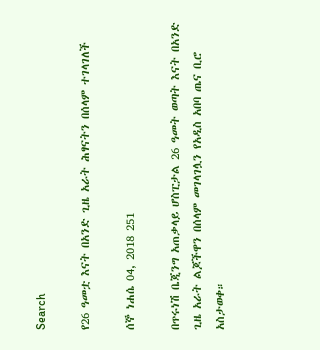Search

የ26 ዓመቷ እናት በአንድ ጊዜ አራት ሕፃናትን በሰላም ተገላገለች

ሰኞ ነሐሴ 04, 2018 251

በጥሩነሽ ቤጂንግ አጠቃላይ ሆስፒታል 26 ዓመት ወጣት እናት በአንድ ጊዜ አራት ልጆችዋን በሰላም መገላገሏን የአዲስ አበባ ጤና ቢሮ አስታወቀ።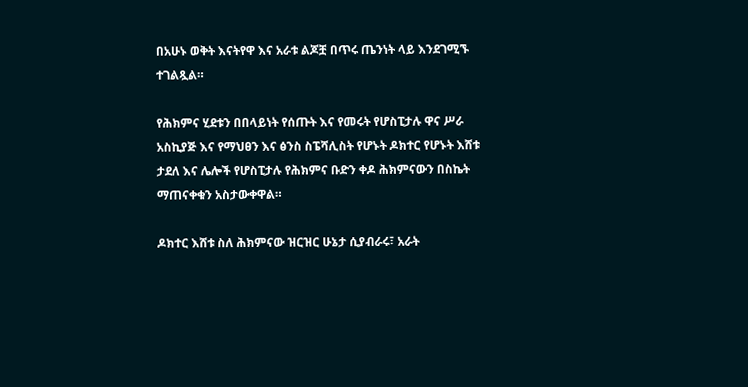በአሁኑ ወቅት እናትየዋ እና አራቱ ልጆቿ በጥሩ ጤንነት ላይ እንደገሚኙ ተገልጿል።

የሕክምና ሂደቱን በበላይነት የሰጡት እና የመሩት የሆስፒታሉ ዋና ሥራ አስኪያጅ እና የማህፀን እና ፅንስ ስፔሻሊስት የሆኑት ዶክተር የሆኑት እሸቱ ታደለ እና ሌሎች የሆስፒታሉ የሕክምና ቡድን ቀዶ ሕክምናውን በስኬት ማጠናቀቁን አስታውቀዋል።

ዶክተር እሸቱ ስለ ሕክምናው ዝርዝር ሁኔታ ሲያብራሩ፣ አራት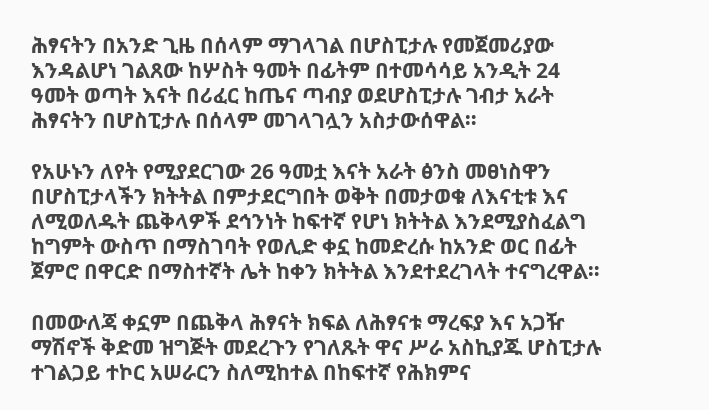ሕፃናትን በአንድ ጊዜ በሰላም ማገላገል በሆስፒታሉ የመጀመሪያው እንዳልሆነ ገልጸው ከሦስት ዓመት በፊትም በተመሳሳይ አንዲት 24 ዓመት ወጣት እናት በሪፈር ከጤና ጣብያ ወደሆስፒታሉ ገብታ አራት ሕፃናትን በሆስፒታሉ በሰላም መገላገሏን አስታውሰዋል።

የአሁኑን ለየት የሚያደርገው 26 ዓመቷ እናት አራት ፅንስ መፀነስዋን በሆስፒታላችን ክትትል በምታደርግበት ወቅት በመታወቁ ለእናቲቱ እና ለሚወለዱት ጨቅላዎች ደኅንነት ከፍተኛ የሆነ ክትትል እንደሚያስፈልግ ከግምት ውስጥ በማስገባት የወሊድ ቀኗ ከመድረሱ ከአንድ ወር በፊት ጀምሮ በዋርድ በማስተኛት ሌት ከቀን ክትትል እንደተደረገላት ተናግረዋል።

በመውለጃ ቀኗም በጨቅላ ሕፃናት ክፍል ለሕፃናቱ ማረፍያ እና አጋዥ ማሽኖች ቅድመ ዝግጅት መደረጉን የገለጹት ዋና ሥራ አስኪያጁ ሆስፒታሉ ተገልጋይ ተኮር አሠራርን ስለሚከተል በከፍተኛ የሕክምና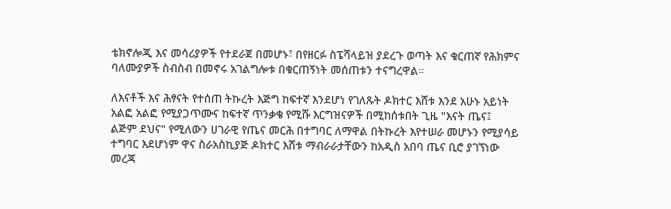ቴክኖሎጂ እና መሳሪያዎች የተደራጀ በመሆኑ፣ በየዘርፉ ስፔሻላይዝ ያደረጉ ወጣት እና ቁርጠኛ የሕክምና ባለሙያዎች ስብስብ በመኖሩ አገልግሎቱ በቁርጠኝነት መሰጠቱን ተናግረዋል።

ለእናቶች እና ሕፃናት የተሰጠ ትኩረት እጅግ ከፍተኛ እንደሆነ የገለጹት ዶክተር እሸቱ እንደ አሁኑ አይነት አልፎ አልፎ የሚያጋጥሙና ከፍተኛ ጥንቃቄ የሚሹ እርግዝናዎች በሚከሰቱበት ጊዜ "እናት ጤና፤ ልጅም ደህና" የሚለውን ሀገራዊ የጤና መርሕ በተግባር ለማዋል በትኩረት እየተሠራ መሆኑን የሚያሳይ ተግባር እደሆነም ዋና ስራአስኪያጅ ዶክተር እሸቱ ማብራራታቸውን ከአዲስ አበባ ጤና ቢሮ ያገኘነው መረጃ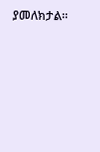ያመለክታል።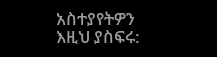አስተያየትዎን እዚህ ያስፍሩ: